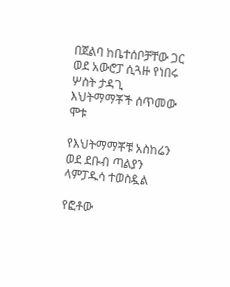በጀልባ ከቤተሰቦቻቸው ጋር ወደ አውሮፓ ሲጓዙ የነበሩ ሦስት ታዳጊ እህትማማቾች ሰጥመው ሞቱ

የእህትማማቾቹ አስከሬን ወደ ደቡብ ጣልያን ላምፓዱሳ ተወስዷል

የፎቶው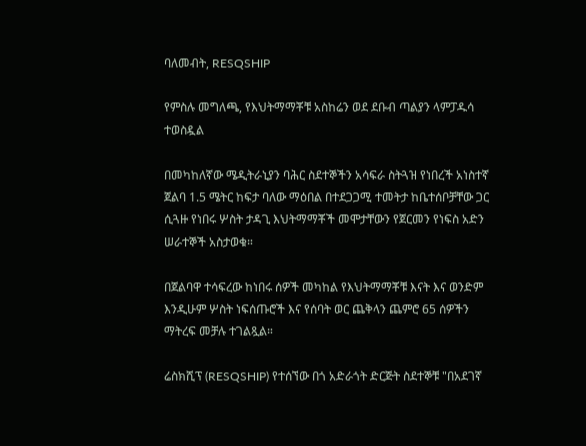ባለመብት, RESQSHIP

የምስሉ መግለጫ, የእህትማማቾቹ አስከሬን ወደ ደቡብ ጣልያን ላምፓዱሳ ተወስዷል

በመካከለኛው ሜዲትራኒያን ባሕር ስደተኞችን አሳፍራ ስትጓዝ የነበረች አነስተኛ ጀልባ 1.5 ሜትር ከፍታ ባለው ማዕበል በተደጋጋሚ ተመትታ ከቤተሰቦቻቸው ጋር ሲጓዙ የነበሩ ሦስት ታዳጊ እህትማማቾች መሞታቸውን የጀርመን የነፍስ አድን ሠራተኞች አስታወቁ።

በጀልባዋ ተሳፍረው ከነበሩ ሰዎች መካከል የእህትማማቾቹ እናት እና ወንድም እንዲሁም ሦስት ነፍሰጡሮች እና የሰባት ወር ጨቅላን ጨምሮ 65 ሰዎችን ማትረፍ መቻሉ ተገልጿል።

ሬስክሺፕ (RESQSHIP) የተሰኘው በጎ አድራጎት ድርጅት ስደተኞቹ "በአደገኛ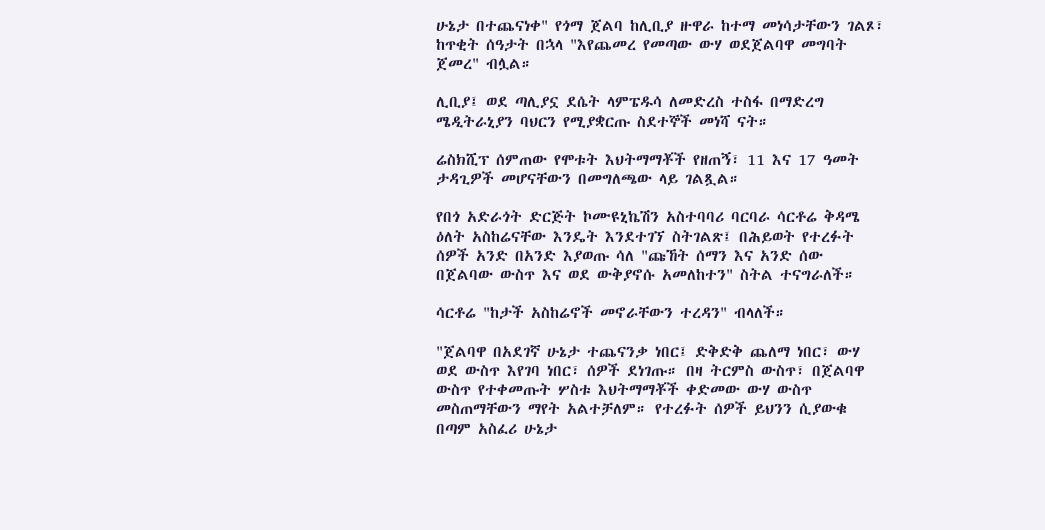ሁኔታ በተጨናነቀ" የጎማ ጀልባ ከሊቢያ ዙዋራ ከተማ መነሳታቸውን ገልጾ፣ ከጥቂት ሰዓታት በኋላ "እየጨመረ የመጣው ውሃ ወደጀልባዋ መግባት ጀመረ" ብሏል።

ሊቢያ፤ ወደ ጣሊያኗ ደሴት ላምፔዱሳ ለመድረስ ተስፋ በማድረግ ሜዲትራኒያን ባህርን የሚያቋርጡ ስደተኞች መነሻ ናት።

ሬስክሺፕ ሰምጠው የሞቱት እህትማማቾች የዘጠኝ፣ 11 እና 17 ዓመት ታዳጊዎች መሆናቸውን በመግለጫው ላይ ገልጿል።

የበጎ አድራጎት ድርጅት ኮሙዩኒኬሽን አስተባባሪ ባርባራ ሳርቶሬ ቅዳሜ ዕለት አስከሬናቸው እንዴት እንደተገኘ ስትገልጽ፤ በሕይወት የተረፉት ሰዎች አንድ በአንድ እያወጡ ሳለ "ጩኸት ሰማን እና አንድ ሰው በጀልባው ውስጥ እና ወደ ውቅያኖሱ አመለከተን" ስትል ተናግራለች።

ሳርቶሬ "ከታች አስከሬኖች መኖራቸውን ተረዳን" ብላለች።

"ጀልባዋ በአደገኛ ሁኔታ ተጨናንቃ ነበር፤ ድቅድቅ ጨለማ ነበር፣ ውሃ ወደ ውስጥ እየገባ ነበር፣ ሰዎች ደነገጡ። በዛ ትርምስ ውስጥ፣ በጀልባዋ ውስጥ የተቀመጡት ሦስቱ እህትማማቾች ቀድመው ውሃ ውስጥ መስጠማቸውን ማየት አልተቻለም። የተረፉት ሰዎች ይህንን ሲያውቁ በጣም አስፈሪ ሁኔታ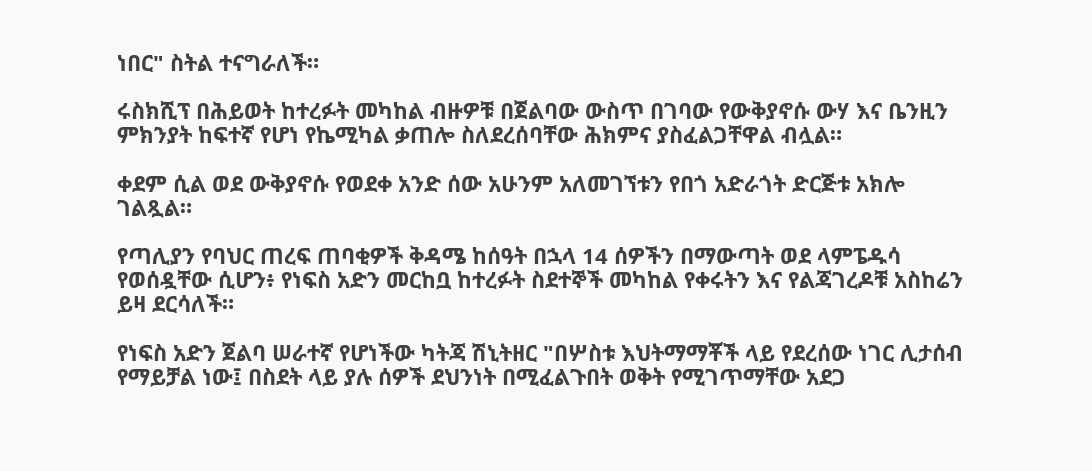ነበር" ስትል ተናግራለች።

ሩስክሺፕ በሕይወት ከተረፉት መካከል ብዙዎቹ በጀልባው ውስጥ በገባው የውቅያኖሱ ውሃ እና ቤንዚን ምክንያት ከፍተኛ የሆነ የኬሚካል ቃጠሎ ስለደረሰባቸው ሕክምና ያስፈልጋቸዋል ብሏል።

ቀደም ሲል ወደ ውቅያኖሱ የወደቀ አንድ ሰው አሁንም አለመገኘቱን የበጎ አድራጎት ድርጅቱ አክሎ ገልጿል።

የጣሊያን የባህር ጠረፍ ጠባቂዎች ቅዳሜ ከሰዓት በኋላ 14 ሰዎችን በማውጣት ወደ ላምፔዱሳ የወሰዷቸው ሲሆን፥ የነፍስ አድን መርከቧ ከተረፉት ስደተኞች መካከል የቀሩትን እና የልጃገረዶቹ አስከሬን ይዛ ደርሳለች።

የነፍስ አድን ጀልባ ሠራተኛ የሆነችው ካትጃ ሽኒትዘር "በሦስቱ እህትማማቾች ላይ የደረሰው ነገር ሊታሰብ የማይቻል ነው፤ በስደት ላይ ያሉ ሰዎች ደህንነት በሚፈልጉበት ወቅት የሚገጥማቸው አደጋ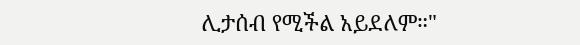ሊታሰብ የሚችል አይደለም።"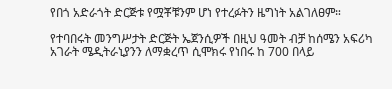የበጎ አድራጎት ድርጅቱ የሟቾቹንም ሆነ የተረፉትን ዜግነት አልገለፀም።

የተባበሩት መንግሥታት ድርጅት ኤጀንሲዎች በዚህ ዓመት ብቻ ከሰሜን አፍሪካ አገራት ሜዲትራኒያንን ለማቋረጥ ሲሞክሩ የነበሩ ከ 700 በላይ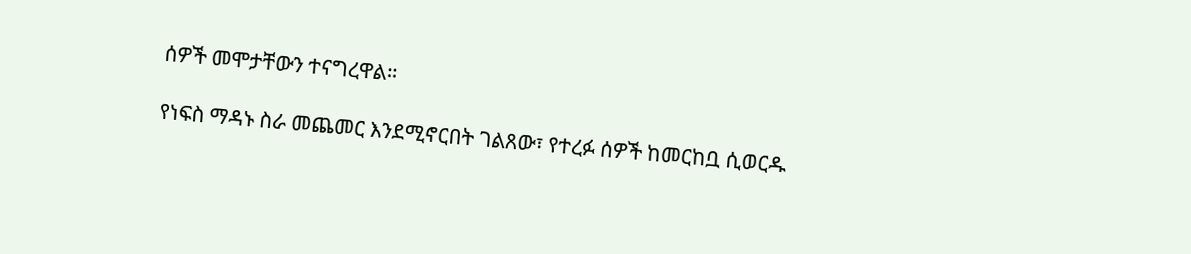ሰዎች መሞታቸውን ተናግረዋል።

የነፍስ ማዳኑ ስራ መጨመር እንደሚኖርበት ገልጸው፣ የተረፉ ሰዎች ከመርከቧ ሲወርዱ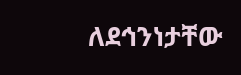ለደኅንነታቸው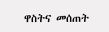ዋስትና መሰጠት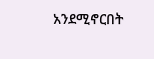አንደሚኖርበት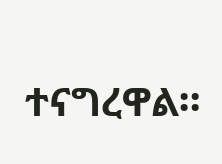ተናግረዋል።